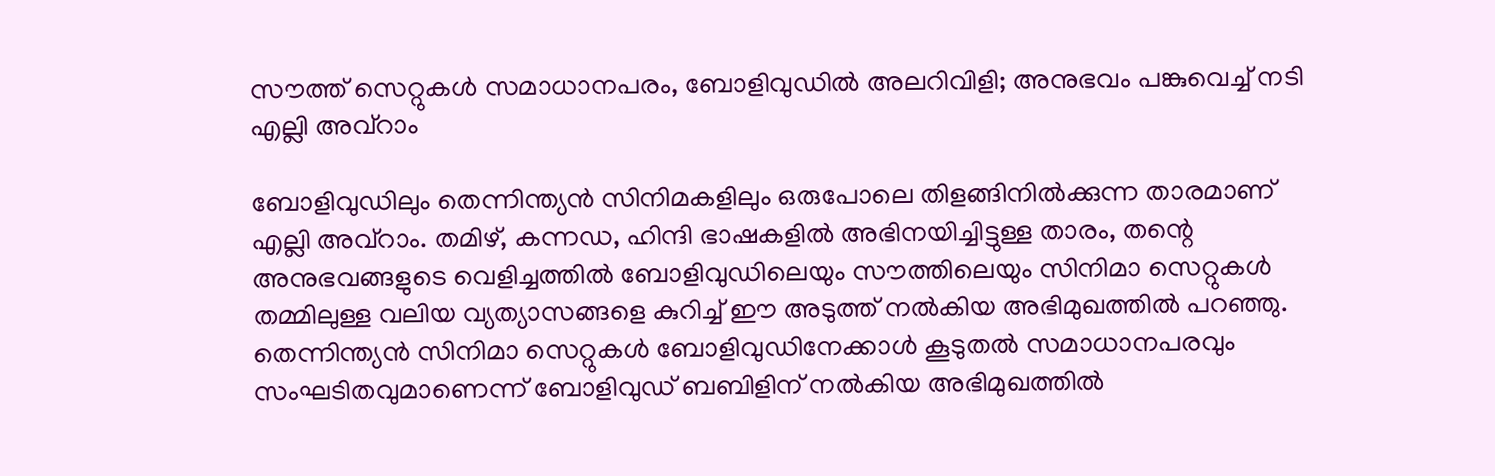സൗത്ത് സെറ്റുകൾ സമാധാനപരം, ബോളിവുഡിൽ അലറിവിളി; അനുഭവം പങ്കുവെച്ച് നടി എല്ലി അവ്റാം

ബോളിവുഡിലും തെന്നിന്ത്യൻ സിനിമകളിലും ഒരുപോലെ തിളങ്ങിനിൽക്കുന്ന താരമാണ് എല്ലി അവ്റാം. തമിഴ്, കന്നഡ, ഹിന്ദി ഭാഷകളിൽ അഭിനയിച്ചിട്ടുള്ള താരം, തന്റെ അനുഭവങ്ങളുടെ വെളിച്ചത്തിൽ ബോളിവുഡിലെയും സൗത്തിലെയും സിനിമാ സെറ്റുകൾ തമ്മിലുള്ള വലിയ വ്യത്യാസങ്ങളെ കുറിച്ച് ഈ അടുത്ത് നൽകിയ അഭിമുഖത്തിൽ പറഞ്ഞു.
തെന്നിന്ത്യൻ സിനിമാ സെറ്റുകൾ ബോളിവുഡിനേക്കാൾ കൂടുതൽ സമാധാനപരവും സംഘടിതവുമാണെന്ന് ബോളിവുഡ് ബബിളിന് നൽകിയ അഭിമുഖത്തിൽ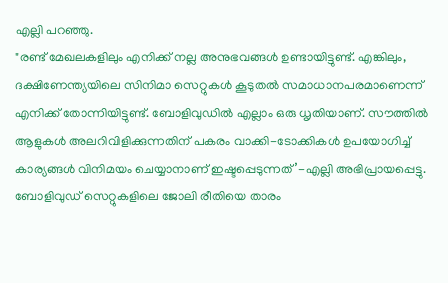എല്ലി പറഞ്ഞു.
"രണ്ട് മേഖലകളിലും എനിക്ക് നല്ല അനുഭവങ്ങൾ ഉണ്ടായിട്ടുണ്ട്. എങ്കിലും, ദക്ഷിണേന്ത്യയിലെ സിനിമാ സെറ്റുകൾ കൂടുതൽ സമാധാനപരമാണെന്ന് എനിക്ക് തോന്നിയിട്ടുണ്ട്. ബോളിവുഡിൽ എല്ലാം ഒരു ധൃതിയാണ്. സൗത്തിൽ ആളുകൾ അലറിവിളിക്കുന്നതിന് പകരം വാക്കി-ടോക്കികൾ ഉപയോഗിച്ച് കാര്യങ്ങൾ വിനിമയം ചെയ്യാനാണ് ഇഷ്ടപ്പെടുന്നത്’-എല്ലി അഭിപ്രായപ്പെട്ടു.
ബോളിവുഡ് സെറ്റുകളിലെ ജോലി രീതിയെ താരം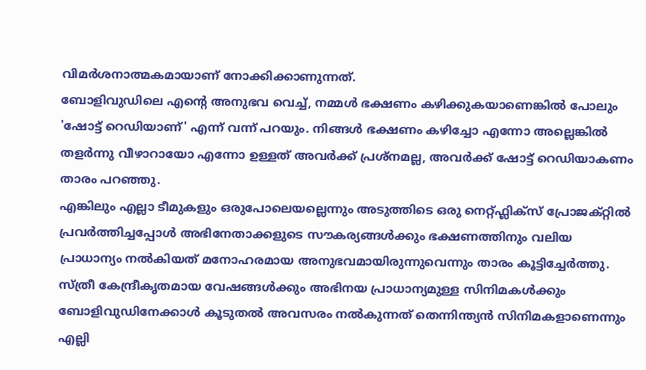വിമർശനാത്മകമായാണ് നോക്കിക്കാണുന്നത്.
ബോളിവുഡിലെ എന്റെ അനുഭവ വെച്ച്, നമ്മൾ ഭക്ഷണം കഴിക്കുകയാണെങ്കിൽ പോലും 'ഷോട്ട് റെഡിയാണ്' എന്ന് വന്ന് പറയും. നിങ്ങൾ ഭക്ഷണം കഴിച്ചോ എന്നോ അല്ലെങ്കിൽ തളർന്നു വീഴാറായോ എന്നോ ഉള്ളത് അവർക്ക് പ്രശ്നമല്ല, അവർക്ക് ഷോട്ട് റെഡിയാകണം താരം പറഞ്ഞു.
എങ്കിലും എല്ലാ ടീമുകളും ഒരുപോലെയല്ലെന്നും അടുത്തിടെ ഒരു നെറ്റ്ഫ്ലിക്സ് പ്രോജക്റ്റിൽ പ്രവർത്തിച്ചപ്പോൾ അഭിനേതാക്കളുടെ സൗകര്യങ്ങൾക്കും ഭക്ഷണത്തിനും വലിയ പ്രാധാന്യം നൽകിയത് മനോഹരമായ അനുഭവമായിരുന്നുവെന്നും താരം കൂട്ടിച്ചേർത്തു.
സ്ത്രീ കേന്ദ്രീകൃതമായ വേഷങ്ങൾക്കും അഭിനയ പ്രാധാന്യമുള്ള സിനിമകൾക്കും ബോളിവുഡിനേക്കാൾ കൂടുതൽ അവസരം നൽകുന്നത് തെന്നിന്ത്യൻ സിനിമകളാണെന്നും എല്ലി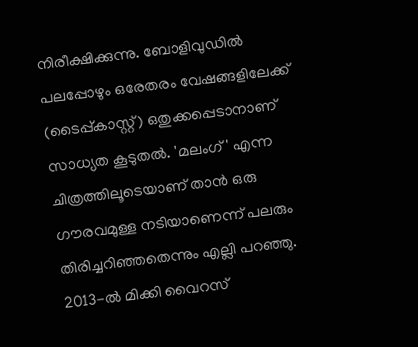നിരീക്ഷിക്കുന്നു. ബോളിവുഡിൽ പലപ്പോഴും ഒരേതരം വേഷങ്ങളിലേക്ക് (ടൈപ്പ്കാസ്റ്റ്) ഒതുക്കപ്പെടാനാണ് സാധ്യത കൂടുതൽ. 'മലംഗ്' എന്ന ചിത്രത്തിലൂടെയാണ് താൻ ഒരു ഗൗരവമുള്ള നടിയാണെന്ന് പലരും തിരിച്ചറിഞ്ഞതെന്നും എല്ലി പറഞ്ഞു.
2013-ൽ മിക്കി വൈറസ്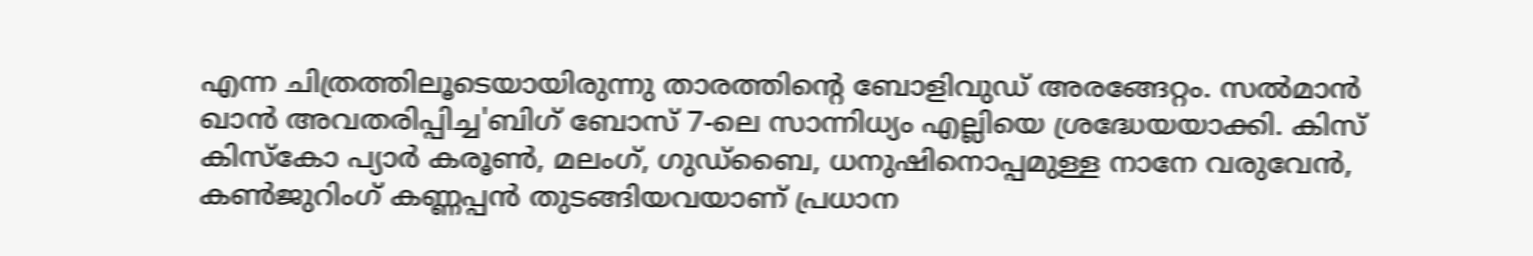എന്ന ചിത്രത്തിലൂടെയായിരുന്നു താരത്തിന്റെ ബോളിവുഡ് അരങ്ങേറ്റം. സൽമാൻ ഖാൻ അവതരിപ്പിച്ച'ബിഗ് ബോസ് 7-ലെ സാന്നിധ്യം എല്ലിയെ ശ്രദ്ധേയയാക്കി. കിസ് കിസ്കോ പ്യാർ കരൂൺ, മലംഗ്, ഗുഡ്ബൈ, ധനുഷിനൊപ്പമുള്ള നാനേ വരുവേൻ, കൺജുറിംഗ് കണ്ണപ്പൻ തുടങ്ങിയവയാണ് പ്രധാന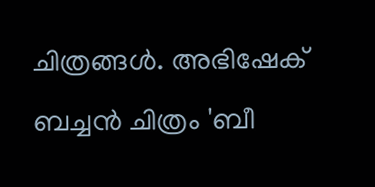ചിത്രങ്ങൾ. അഭിഷേക് ബച്ചൻ ചിത്രം 'ബീ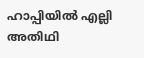ഹാപ്പിയിൽ എല്ലി അതിഥി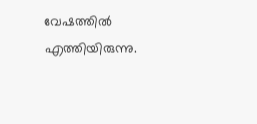വേഷത്തിൽ എത്തിയിരുന്നു.